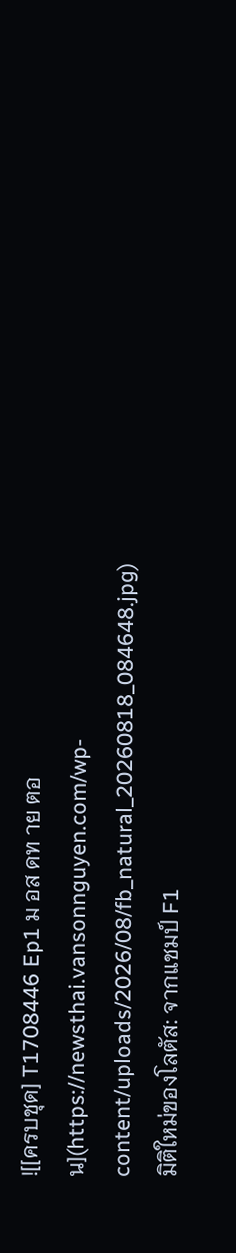![[ครบชุด] T1708446 Ep1 ม อส ดท าย ตอน](https://newsthai.vansonnguyen.com/wp-content/uploads/2026/08/fb_natural_20260818_084648.jpg)
มิติใหม่ของโลตัส: จากแชมป์ F1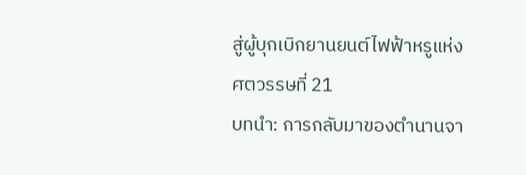สู่ผู้บุกเบิกยานยนต์ไฟฟ้าหรูแห่งศตวรรษที่ 21
บทนำ: การกลับมาของตำนานจา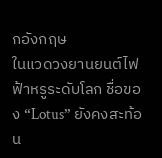กอังกฤษ
ในแวดวงยานยนต์ไฟฟ้าหรูระดับโลก ชื่อของ “Lotus” ยังคงสะท้อน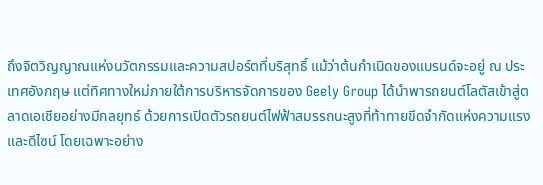ถึงจิตวิญญาณแห่งนวัตกรรมและความสปอร์ตที่บริสุทธิ์ แม้ว่าต้นกำเนิดของแบรนด์จะอยู่ ณ ประเทศอังกฤษ แต่ทิศทางใหม่ภายใต้การบริหารจัดการของ Geely Group ได้นำพารถยนต์โลตัสเข้าสู่ตลาดเอเชียอย่างมีกลยุทธ์ ด้วยการเปิดตัวรถยนต์ไฟฟ้าสมรรถนะสูงที่ท้าทายขีดจำกัดแห่งความแรงและดีไซน์ โดยเฉพาะอย่าง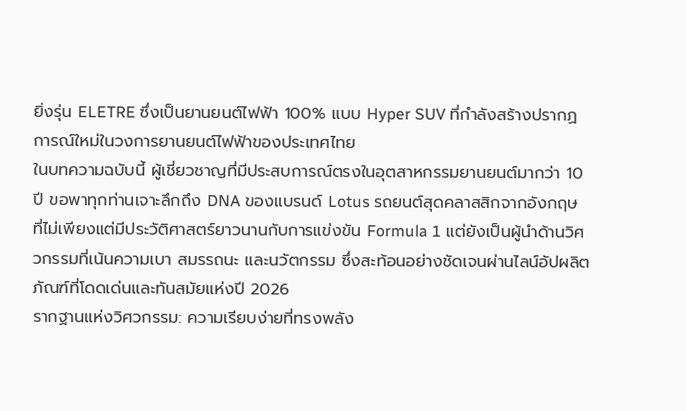ยิ่งรุ่น ELETRE ซึ่งเป็นยานยนต์ไฟฟ้า 100% แบบ Hyper SUV ที่กำลังสร้างปรากฏการณ์ใหม่ในวงการยานยนต์ไฟฟ้าของประเทศไทย
ในบทความฉบับนี้ ผู้เชี่ยวชาญที่มีประสบการณ์ตรงในอุตสาหกรรมยานยนต์มากว่า 10 ปี ขอพาทุกท่านเจาะลึกถึง DNA ของแบรนด์ Lotus รถยนต์สุดคลาสสิกจากอังกฤษ ที่ไม่เพียงแต่มีประวัติศาสตร์ยาวนานกับการแข่งขัน Formula 1 แต่ยังเป็นผู้นำด้านวิศวกรรมที่เน้นความเบา สมรรถนะ และนวัตกรรม ซึ่งสะท้อนอย่างชัดเจนผ่านไลน์อัปผลิตภัณฑ์ที่โดดเด่นและทันสมัยแห่งปี 2026
รากฐานแห่งวิศวกรรม: ความเรียบง่ายที่ทรงพลัง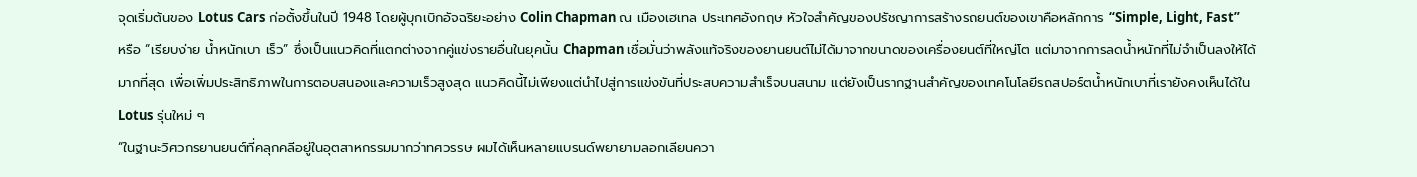จุดเริ่มต้นของ Lotus Cars ก่อตั้งขึ้นในปี 1948 โดยผู้บุกเบิกอัจฉริยะอย่าง Colin Chapman ณ เมืองเฮเทล ประเทศอังกฤษ หัวใจสำคัญของปรัชญาการสร้างรถยนต์ของเขาคือหลักการ “Simple, Light, Fast” หรือ “เรียบง่าย น้ำหนักเบา เร็ว” ซึ่งเป็นแนวคิดที่แตกต่างจากคู่แข่งรายอื่นในยุคนั้น Chapman เชื่อมั่นว่าพลังแท้จริงของยานยนต์ไม่ได้มาจากขนาดของเครื่องยนต์ที่ใหญ่โต แต่มาจากการลดน้ำหนักที่ไม่จำเป็นลงให้ได้มากที่สุด เพื่อเพิ่มประสิทธิภาพในการตอบสนองและความเร็วสูงสุด แนวคิดนี้ไม่เพียงแต่นำไปสู่การแข่งขันที่ประสบความสำเร็จบนสนาม แต่ยังเป็นรากฐานสำคัญของเทคโนโลยีรถสปอร์ตน้ำหนักเบาที่เรายังคงเห็นได้ใน Lotus รุ่นใหม่ ๆ
“ในฐานะวิศวกรยานยนต์ที่คลุกคลีอยู่ในอุตสาหกรรมมากว่าทศวรรษ ผมได้เห็นหลายแบรนด์พยายามลอกเลียนควา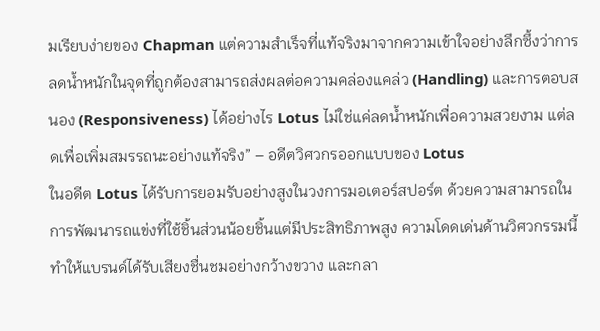มเรียบง่ายของ Chapman แต่ความสำเร็จที่แท้จริงมาจากความเข้าใจอย่างลึกซึ้งว่าการลดน้ำหนักในจุดที่ถูกต้องสามารถส่งผลต่อความคล่องแคล่ว (Handling) และการตอบสนอง (Responsiveness) ได้อย่างไร Lotus ไม่ใช่แค่ลดน้ำหนักเพื่อความสวยงาม แต่ลดเพื่อเพิ่มสมรรถนะอย่างแท้จริง” – อดีตวิศวกรออกแบบของ Lotus
ในอดีต Lotus ได้รับการยอมรับอย่างสูงในวงการมอเตอร์สปอร์ต ด้วยความสามารถในการพัฒนารถแข่งที่ใช้ชิ้นส่วนน้อยชิ้นแต่มีประสิทธิภาพสูง ความโดดเด่นด้านวิศวกรรมนี้ทำให้แบรนด์ได้รับเสียงชื่นชมอย่างกว้างขวาง และกลา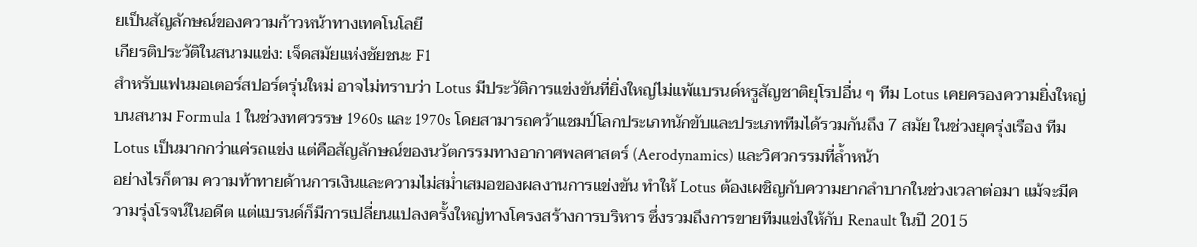ยเป็นสัญลักษณ์ของความก้าวหน้าทางเทคโนโลยี
เกียรติประวัติในสนามแข่ง: เจ็ดสมัยแห่งชัยชนะ F1
สำหรับแฟนมอเตอร์สปอร์ตรุ่นใหม่ อาจไม่ทราบว่า Lotus มีประวัติการแข่งขันที่ยิ่งใหญ่ไม่แพ้แบรนด์หรูสัญชาติยุโรปอื่น ๆ ทีม Lotus เคยครองความยิ่งใหญ่บนสนาม Formula 1 ในช่วงทศวรรษ 1960s และ 1970s โดยสามารถคว้าแชมป์โลกประเภทนักขับและประเภททีมได้รวมกันถึง 7 สมัย ในช่วงยุครุ่งเรือง ทีม Lotus เป็นมากกว่าแค่รถแข่ง แต่คือสัญลักษณ์ของนวัตกรรมทางอากาศพลศาสตร์ (Aerodynamics) และวิศวกรรมที่ล้ำหน้า
อย่างไรก็ตาม ความท้าทายด้านการเงินและความไม่สม่ำเสมอของผลงานการแข่งขัน ทำให้ Lotus ต้องเผชิญกับความยากลำบากในช่วงเวลาต่อมา แม้จะมีความรุ่งโรจน์ในอดีต แต่แบรนด์ก็มีการเปลี่ยนแปลงครั้งใหญ่ทางโครงสร้างการบริหาร ซึ่งรวมถึงการขายทีมแข่งให้กับ Renault ในปี 2015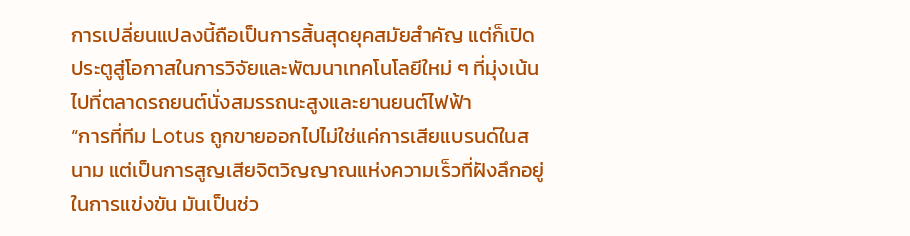การเปลี่ยนแปลงนี้ถือเป็นการสิ้นสุดยุคสมัยสำคัญ แต่ก็เปิดประตูสู่โอกาสในการวิจัยและพัฒนาเทคโนโลยีใหม่ ๆ ที่มุ่งเน้นไปที่ตลาดรถยนต์นั่งสมรรถนะสูงและยานยนต์ไฟฟ้า
“การที่ทีม Lotus ถูกขายออกไปไม่ใช่แค่การเสียแบรนด์ในสนาม แต่เป็นการสูญเสียจิตวิญญาณแห่งความเร็วที่ฝังลึกอยู่ในการแข่งขัน มันเป็นช่ว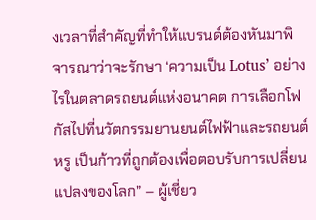งเวลาที่สำคัญที่ทำให้แบรนด์ต้องหันมาพิจารณาว่าจะรักษา ‘ความเป็น Lotus’ อย่างไรในตลาดรถยนต์แห่งอนาคต การเลือกโฟกัสไปที่นวัตกรรมยานยนต์ไฟฟ้าและรถยนต์หรู เป็นก้าวที่ถูกต้องเพื่อตอบรับการเปลี่ยนแปลงของโลก” – ผู้เชี่ยว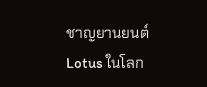ชาญยานยนต์
Lotus ในโลก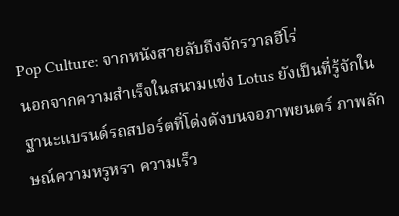Pop Culture: จากหนังสายลับถึงจักรวาลฮีโร่
นอกจากความสำเร็จในสนามแข่ง Lotus ยังเป็นที่รู้จักในฐานะแบรนด์รถสปอร์ตที่โด่งดังบนจอภาพยนตร์ ภาพลักษณ์ความหรูหรา ความเร็ว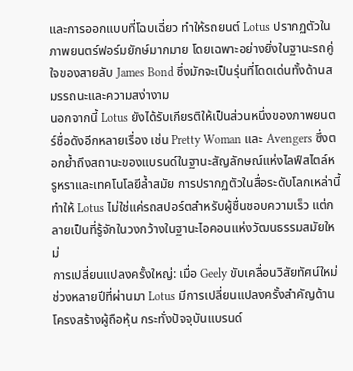และการออกแบบที่โฉบเฉี่ยว ทำให้รถยนต์ Lotus ปรากฏตัวในภาพยนตร์ฟอร์มยักษ์มากมาย โดยเฉพาะอย่างยิ่งในฐานะรถคู่ใจของสายลับ James Bond ซึ่งมักจะเป็นรุ่นที่โดดเด่นทั้งด้านสมรรถนะและความสง่างาม
นอกจากนี้ Lotus ยังได้รับเกียรติให้เป็นส่วนหนึ่งของภาพยนตร์ชื่อดังอีกหลายเรื่อง เช่น Pretty Woman และ Avengers ซึ่งตอกย้ำถึงสถานะของแบรนด์ในฐานะสัญลักษณ์แห่งไลฟ์สไตล์หรูหราและเทคโนโลยีล้ำสมัย การปรากฏตัวในสื่อระดับโลกเหล่านี้ ทำให้ Lotus ไม่ใช่แค่รถสปอร์ตสำหรับผู้ชื่นชอบความเร็ว แต่กลายเป็นที่รู้จักในวงกว้างในฐานะไอคอนแห่งวัฒนธรรมสมัยใหม่
การเปลี่ยนแปลงครั้งใหญ่: เมื่อ Geely ขับเคลื่อนวิสัยทัศน์ใหม่
ช่วงหลายปีที่ผ่านมา Lotus มีการเปลี่ยนแปลงครั้งสำคัญด้านโครงสร้างผู้ถือหุ้น กระทั่งปัจจุบันแบรนด์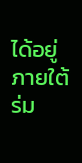ได้อยู่ภายใต้ร่ม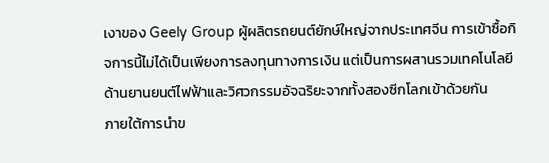เงาของ Geely Group ผู้ผลิตรถยนต์ยักษ์ใหญ่จากประเทศจีน การเข้าซื้อกิจการนี้ไม่ได้เป็นเพียงการลงทุนทางการเงิน แต่เป็นการผสานรวมเทคโนโลยีด้านยานยนต์ไฟฟ้าและวิศวกรรมอัจฉริยะจากทั้งสองซีกโลกเข้าด้วยกัน
ภายใต้การนำข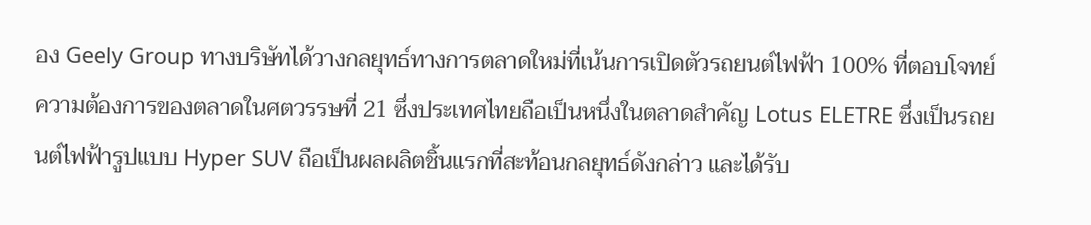อง Geely Group ทางบริษัทได้วางกลยุทธ์ทางการตลาดใหม่ที่เน้นการเปิดตัวรถยนต์ไฟฟ้า 100% ที่ตอบโจทย์ความต้องการของตลาดในศตวรรษที่ 21 ซึ่งประเทศไทยถือเป็นหนึ่งในตลาดสำคัญ Lotus ELETRE ซึ่งเป็นรถยนต์ไฟฟ้ารูปแบบ Hyper SUV ถือเป็นผลผลิตชิ้นแรกที่สะท้อนกลยุทธ์ดังกล่าว และได้รับ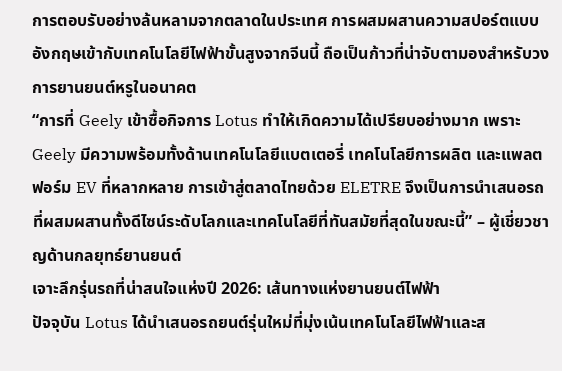การตอบรับอย่างล้นหลามจากตลาดในประเทศ การผสมผสานความสปอร์ตแบบอังกฤษเข้ากับเทคโนโลยีไฟฟ้าขั้นสูงจากจีนนี้ ถือเป็นก้าวที่น่าจับตามองสำหรับวงการยานยนต์หรูในอนาคต
“การที่ Geely เข้าซื้อกิจการ Lotus ทำให้เกิดความได้เปรียบอย่างมาก เพราะ Geely มีความพร้อมทั้งด้านเทคโนโลยีแบตเตอรี่ เทคโนโลยีการผลิต และแพลตฟอร์ม EV ที่หลากหลาย การเข้าสู่ตลาดไทยด้วย ELETRE จึงเป็นการนำเสนอรถที่ผสมผสานทั้งดีไซน์ระดับโลกและเทคโนโลยีที่ทันสมัยที่สุดในขณะนี้” – ผู้เชี่ยวชาญด้านกลยุทธ์ยานยนต์
เจาะลึกรุ่นรถที่น่าสนใจแห่งปี 2026: เส้นทางแห่งยานยนต์ไฟฟ้า
ปัจจุบัน Lotus ได้นำเสนอรถยนต์รุ่นใหม่ที่มุ่งเน้นเทคโนโลยีไฟฟ้าและส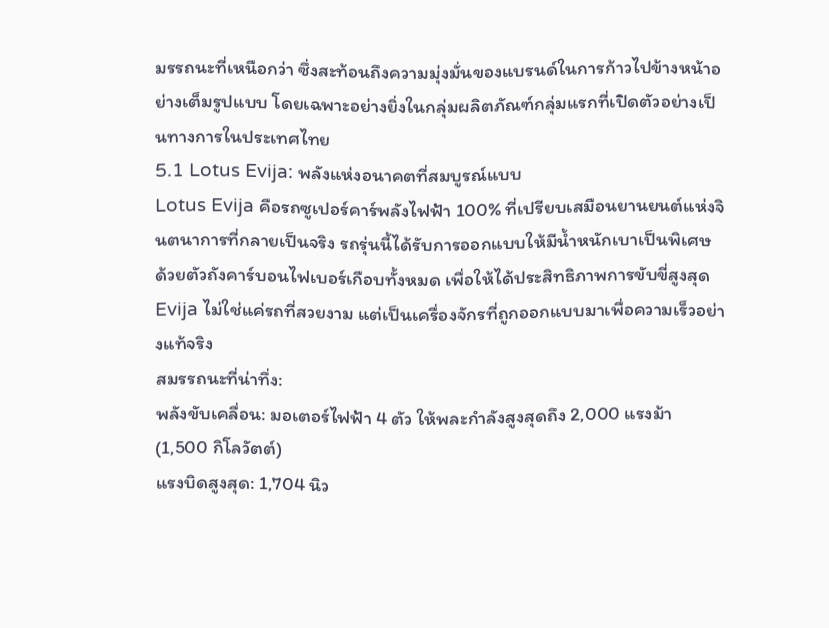มรรถนะที่เหนือกว่า ซึ่งสะท้อนถึงความมุ่งมั่นของแบรนด์ในการก้าวไปข้างหน้าอย่างเต็มรูปแบบ โดยเฉพาะอย่างยิ่งในกลุ่มผลิตภัณฑ์กลุ่มแรกที่เปิดตัวอย่างเป็นทางการในประเทศไทย
5.1 Lotus Evija: พลังแห่งอนาคตที่สมบูรณ์แบบ
Lotus Evija คือรถซูเปอร์คาร์พลังไฟฟ้า 100% ที่เปรียบเสมือนยานยนต์แห่งจินตนาการที่กลายเป็นจริง รถรุ่นนี้ได้รับการออกแบบให้มีน้ำหนักเบาเป็นพิเศษ ด้วยตัวถังคาร์บอนไฟเบอร์เกือบทั้งหมด เพื่อให้ได้ประสิทธิภาพการขับขี่สูงสุด Evija ไม่ใช่แค่รถที่สวยงาม แต่เป็นเครื่องจักรที่ถูกออกแบบมาเพื่อความเร็วอย่างแท้จริง
สมรรถนะที่น่าทึ่ง:
พลังขับเคลื่อน: มอเตอร์ไฟฟ้า 4 ตัว ให้พละกำลังสูงสุดถึง 2,000 แรงม้า (1,500 กิโลวัตต์)
แรงบิดสูงสุด: 1,704 นิว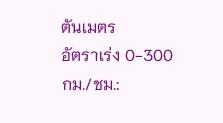ตันเมตร
อัตราเร่ง 0-300 กม./ชม.: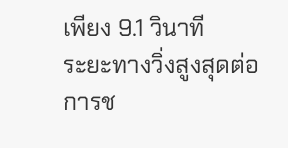เพียง 9.1 วินาที
ระยะทางวิ่งสูงสุดต่อการช